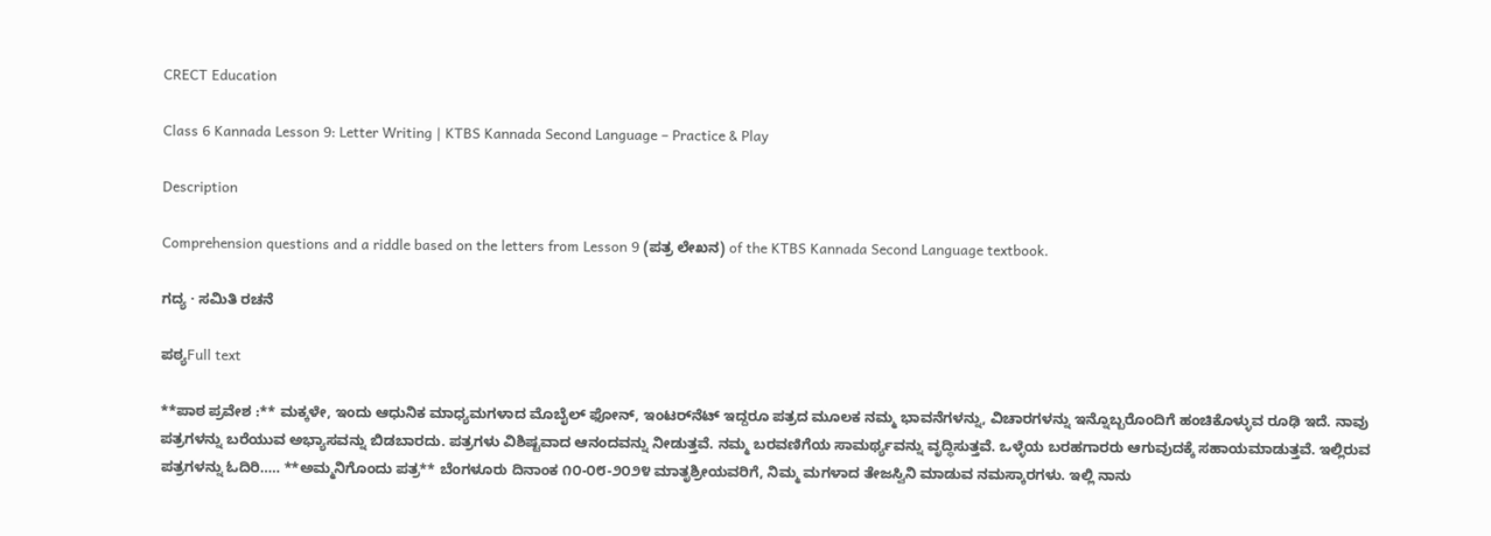CRECT Education

Class 6 Kannada Lesson 9: Letter Writing | KTBS Kannada Second Language – Practice & Play

Description

Comprehension questions and a riddle based on the letters from Lesson 9 (ಪತ್ರ ಲೇಖನ) of the KTBS Kannada Second Language textbook.

ಗದ್ಯ · ಸಮಿತಿ ರಚನೆ

ಪಠ್ಯFull text

**ಪಾಠ ಪ್ರವೇಶ :** ಮಕ್ಕಳೇ, ಇಂದು ಆಧುನಿಕ ಮಾಧ್ಯಮಗಳಾದ ಮೊಬೈಲ್ ಫೋನ್, ಇಂಟರ್‌ನೆಟ್ ಇದ್ದರೂ ಪತ್ರದ ಮೂಲಕ ನಮ್ಮ ಭಾವನೆಗಳನ್ನು, ವಿಚಾರಗಳನ್ನು ಇನ್ನೊಬ್ಬರೊಂದಿಗೆ ಹಂಚಿಕೊಳ್ಳುವ ರೂಢಿ ಇದೆ. ನಾವು ಪತ್ರಗಳನ್ನು ಬರೆಯುವ ಅಭ್ಯಾಸವನ್ನು ಬಿಡಬಾರದು. ಪತ್ರಗಳು ವಿಶಿಷ್ಟವಾದ ಆನಂದವನ್ನು ನೀಡುತ್ತವೆ. ನಮ್ಮ ಬರವಣಿಗೆಯ ಸಾಮರ್ಥ್ಯವನ್ನು ವೃದ್ಧಿಸುತ್ತವೆ. ಒಳ್ಳೆಯ ಬರಹಗಾರರು ಆಗುವುದಕ್ಕೆ ಸಹಾಯಮಾಡುತ್ತವೆ. ಇಲ್ಲಿರುವ ಪತ್ರಗಳನ್ನು ಓದಿರಿ..... **ಅಮ್ಮನಿಗೊಂದು ಪತ್ರ** ಬೆಂಗಳೂರು ದಿನಾಂಕ ೧೦-೦೮-೨೦೨೪ ಮಾತೃಶ್ರೀಯವರಿಗೆ, ನಿಮ್ಮ ಮಗಳಾದ ತೇಜಸ್ವಿನಿ ಮಾಡುವ ನಮಸ್ಕಾರಗಳು. ಇಲ್ಲಿ ನಾನು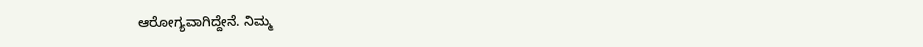ಆರೋಗ್ಯವಾಗಿದ್ದೇನೆ. ನಿಮ್ಮ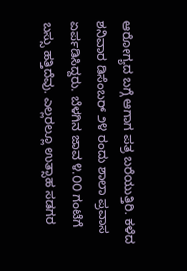ಆರೋಗ್ಯದ ಬಗ್ಗೆ ಆಗಾಗ ಪತ್ರ ಬರೆಯುತ್ತಿರಿ. ಕಳೆದ ಶನಿವಾರ ಡಿಸೆಂಬರ್ ೨೪ ರಂದು ಶಾಲಾ ಪ್ರವಾಸ ಏರ್ಪಡಿಸಿದ್ದರು. ಬೆಳಗಿನ ಜಾವ ೪.೦೦ ಗಂಟೆಗೆ ಬಸ್ಸು ಹತ್ತಿದೆವು. ಎಲ್ಲರಲ್ಲೂ ಉತ್ಸಾಹ ಸಡಗರ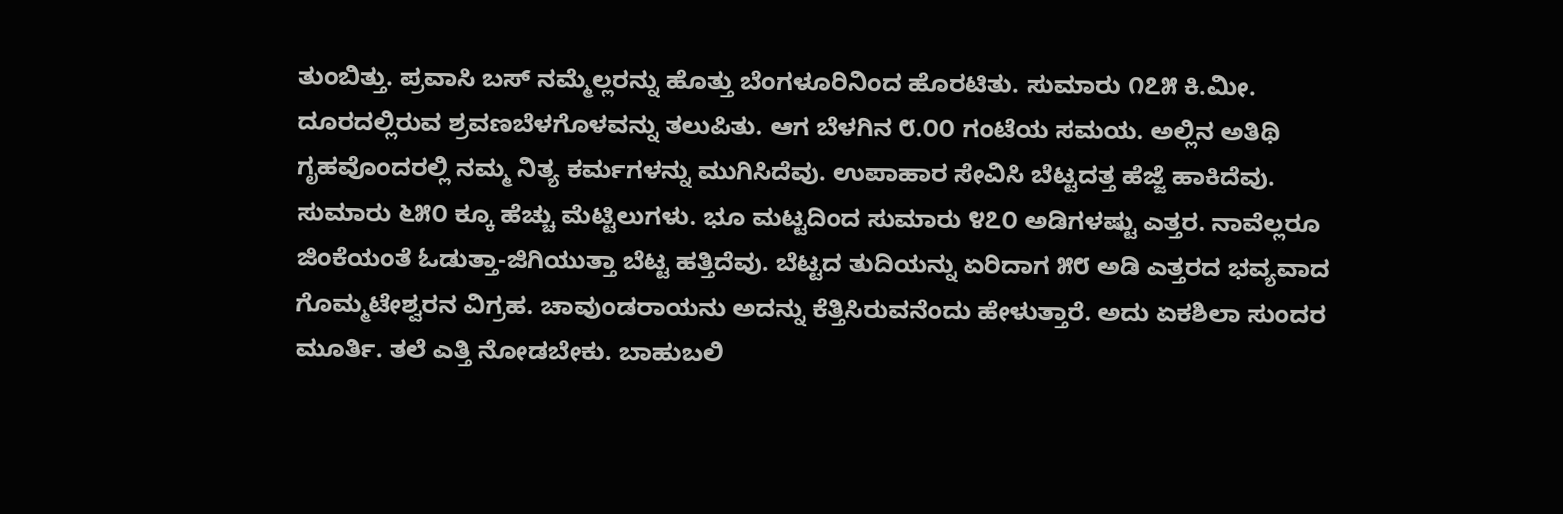ತುಂಬಿತ್ತು. ಪ್ರವಾಸಿ ಬಸ್ ನಮ್ಮೆಲ್ಲರನ್ನು ಹೊತ್ತು ಬೆಂಗಳೂರಿನಿಂದ ಹೊರಟಿತು. ಸುಮಾರು ೧೭೫ ಕಿ.ಮೀ. ದೂರದಲ್ಲಿರುವ ಶ್ರವಣಬೆಳಗೊಳವನ್ನು ತಲುಪಿತು. ಆಗ ಬೆಳಗಿನ ೮.೦೦ ಗಂಟೆಯ ಸಮಯ. ಅಲ್ಲಿನ ಅತಿಥಿ ಗೃಹವೊಂದರಲ್ಲಿ ನಮ್ಮ ನಿತ್ಯ ಕರ್ಮಗಳನ್ನು ಮುಗಿಸಿದೆವು. ಉಪಾಹಾರ ಸೇವಿಸಿ ಬೆಟ್ಟದತ್ತ ಹೆಜ್ಜೆ ಹಾಕಿದೆವು. ಸುಮಾರು ೬೫೦ ಕ್ಕೂ ಹೆಚ್ಚು ಮೆಟ್ಟಿಲುಗಳು. ಭೂ ಮಟ್ಟದಿಂದ ಸುಮಾರು ೪೭೦ ಅಡಿಗಳಷ್ಟು ಎತ್ತರ. ನಾವೆಲ್ಲರೂ ಜಿಂಕೆಯಂತೆ ಓಡುತ್ತಾ-ಜಿಗಿಯುತ್ತಾ ಬೆಟ್ಟ ಹತ್ತಿದೆವು. ಬೆಟ್ಟದ ತುದಿಯನ್ನು ಏರಿದಾಗ ೫೮ ಅಡಿ ಎತ್ತರದ ಭವ್ಯವಾದ ಗೊಮ್ಮಟೇಶ್ವರನ ವಿಗ್ರಹ. ಚಾವುಂಡರಾಯನು ಅದನ್ನು ಕೆತ್ತಿಸಿರುವನೆಂದು ಹೇಳುತ್ತಾರೆ. ಅದು ಏಕಶಿಲಾ ಸುಂದರ ಮೂರ್ತಿ. ತಲೆ ಎತ್ತಿ ನೋಡಬೇಕು. ಬಾಹುಬಲಿ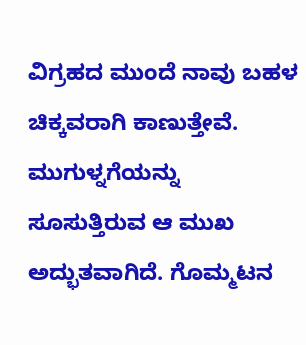ವಿಗ್ರಹದ ಮುಂದೆ ನಾವು ಬಹಳ ಚಿಕ್ಕವರಾಗಿ ಕಾಣುತ್ತೇವೆ. ಮುಗುಳ್ನಗೆಯನ್ನು ಸೂಸುತ್ತಿರುವ ಆ ಮುಖ ಅದ್ಭುತವಾಗಿದೆ. ಗೊಮ್ಮಟನ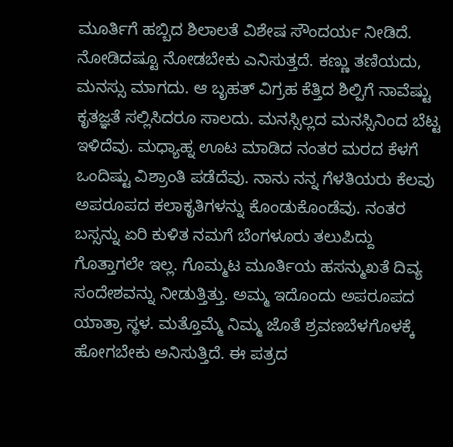ಮೂರ್ತಿಗೆ ಹಬ್ಬಿದ ಶಿಲಾಲತೆ ವಿಶೇಷ ಸೌಂದರ್ಯ ನೀಡಿದೆ. ನೋಡಿದಷ್ಟೂ ನೋಡಬೇಕು ಎನಿಸುತ್ತದೆ. ಕಣ್ಣು ತಣಿಯದು, ಮನಸ್ಸು ಮಾಗದು. ಆ ಬೃಹತ್ ವಿಗ್ರಹ ಕೆತ್ತಿದ ಶಿಲ್ಪಿಗೆ ನಾವೆಷ್ಟು ಕೃತಜ್ಞತೆ ಸಲ್ಲಿಸಿದರೂ ಸಾಲದು. ಮನಸ್ಸಿಲ್ಲದ ಮನಸ್ಸಿನಿಂದ ಬೆಟ್ಟ ಇಳಿದೆವು. ಮಧ್ಯಾಹ್ನ ಊಟ ಮಾಡಿದ ನಂತರ ಮರದ ಕೆಳಗೆ ಒಂದಿಷ್ಟು ವಿಶ್ರಾಂತಿ ಪಡೆದೆವು. ನಾನು ನನ್ನ ಗೆಳತಿಯರು ಕೆಲವು ಅಪರೂಪದ ಕಲಾಕೃತಿಗಳನ್ನು ಕೊಂಡುಕೊಂಡೆವು. ನಂತರ ಬಸ್ಸನ್ನು ಏರಿ ಕುಳಿತ ನಮಗೆ ಬೆಂಗಳೂರು ತಲುಪಿದ್ದು ಗೊತ್ತಾಗಲೇ ಇಲ್ಲ. ಗೊಮ್ಮಟ ಮೂರ್ತಿಯ ಹಸನ್ಮುಖತೆ ದಿವ್ಯ ಸಂದೇಶವನ್ನು ನೀಡುತ್ತಿತ್ತು. ಅಮ್ಮ ಇದೊಂದು ಅಪರೂಪದ ಯಾತ್ರಾ ಸ್ಥಳ. ಮತ್ತೊಮ್ಮೆ ನಿಮ್ಮ ಜೊತೆ ಶ್ರವಣಬೆಳಗೊಳಕ್ಕೆ ಹೋಗಬೇಕು ಅನಿಸುತ್ತಿದೆ. ಈ ಪತ್ರದ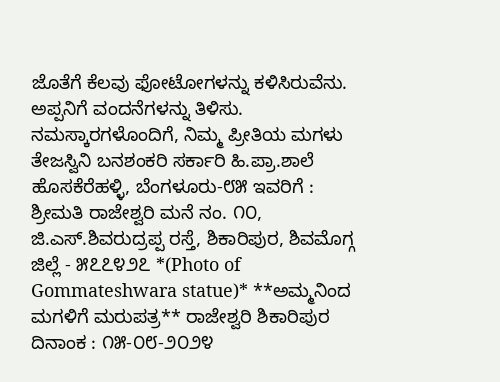ಜೊತೆಗೆ ಕೆಲವು ಫೋಟೋಗಳನ್ನು ಕಳಿಸಿರುವೆನು. ಅಪ್ಪನಿಗೆ ವಂದನೆಗಳನ್ನು ತಿಳಿಸು. ನಮಸ್ಕಾರಗಳೊಂದಿಗೆ, ನಿಮ್ಮ ಪ್ರೀತಿಯ ಮಗಳು ತೇಜಸ್ವಿನಿ ಬನಶಂಕರಿ ಸರ್ಕಾರಿ ಹಿ.ಪ್ರಾ.ಶಾಲೆ ಹೊಸಕೆರೆಹಳ್ಳಿ, ಬೆಂಗಳೂರು-೮೫ ಇವರಿಗೆ : ಶ್ರೀಮತಿ ರಾಜೇಶ್ವರಿ ಮನೆ ನಂ. ೧೦, ಜಿ.ಎಸ್.ಶಿವರುದ್ರಪ್ಪ ರಸ್ತೆ, ಶಿಕಾರಿಪುರ, ಶಿವಮೊಗ್ಗ ಜಿಲ್ಲೆ - ೫೭೭೪೨೭ *(Photo of Gommateshwara statue)* **ಅಮ್ಮನಿಂದ ಮಗಳಿಗೆ ಮರುಪತ್ರ** ರಾಜೇಶ್ವರಿ ಶಿಕಾರಿಪುರ ದಿನಾಂಕ : ೧೫-೦೮-೨೦೨೪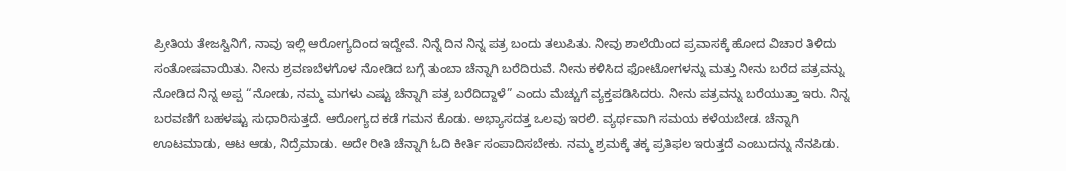ಪ್ರೀತಿಯ ತೇಜಸ್ವಿನಿಗೆ, ನಾವು ಇಲ್ಲಿ ಆರೋಗ್ಯದಿಂದ ಇದ್ದೇವೆ. ನಿನ್ನೆ ದಿನ ನಿನ್ನ ಪತ್ರ ಬಂದು ತಲುಪಿತು. ನೀವು ಶಾಲೆಯಿಂದ ಪ್ರವಾಸಕ್ಕೆ ಹೋದ ವಿಚಾರ ತಿಳಿದು ಸಂತೋಷವಾಯಿತು. ನೀನು ಶ್ರವಣಬೆಳಗೊಳ ನೋಡಿದ ಬಗ್ಗೆ ತುಂಬಾ ಚೆನ್ನಾಗಿ ಬರೆದಿರುವೆ. ನೀನು ಕಳಿಸಿದ ಫೋಟೋಗಳನ್ನು ಮತ್ತು ನೀನು ಬರೆದ ಪತ್ರವನ್ನು ನೋಡಿದ ನಿನ್ನ ಅಪ್ಪ “ನೋಡು, ನಮ್ಮ ಮಗಳು ಎಷ್ಟು ಚೆನ್ನಾಗಿ ಪತ್ರ ಬರೆದಿದ್ದಾಳೆ” ಎಂದು ಮೆಚ್ಚುಗೆ ವ್ಯಕ್ತಪಡಿಸಿದರು. ನೀನು ಪತ್ರವನ್ನು ಬರೆಯುತ್ತಾ ಇರು. ನಿನ್ನ ಬರವಣಿಗೆ ಬಹಳಷ್ಟು ಸುಧಾರಿಸುತ್ತದೆ. ಆರೋಗ್ಯದ ಕಡೆ ಗಮನ ಕೊಡು. ಅಭ್ಯಾಸದತ್ತ ಒಲವು ಇರಲಿ. ವ್ಯರ್ಥವಾಗಿ ಸಮಯ ಕಳೆಯಬೇಡ. ಚೆನ್ನಾಗಿ ಊಟಮಾಡು, ಆಟ ಆಡು, ನಿದ್ರೆಮಾಡು. ಅದೇ ರೀತಿ ಚೆನ್ನಾಗಿ ಓದಿ ಕೀರ್ತಿ ಸಂಪಾದಿಸಬೇಕು. ನಮ್ಮ ಶ್ರಮಕ್ಕೆ ತಕ್ಕ ಪ್ರತಿಫಲ ಇರುತ್ತದೆ ಎಂಬುದನ್ನು ನೆನಪಿಡು.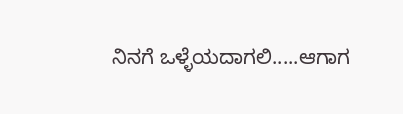ನಿನಗೆ ಒಳ್ಳೆಯದಾಗಲಿ.....ಆಗಾಗ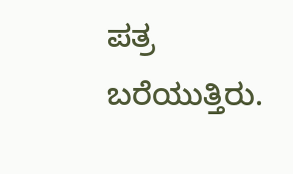ಪತ್ರ ಬರೆಯುತ್ತಿರು.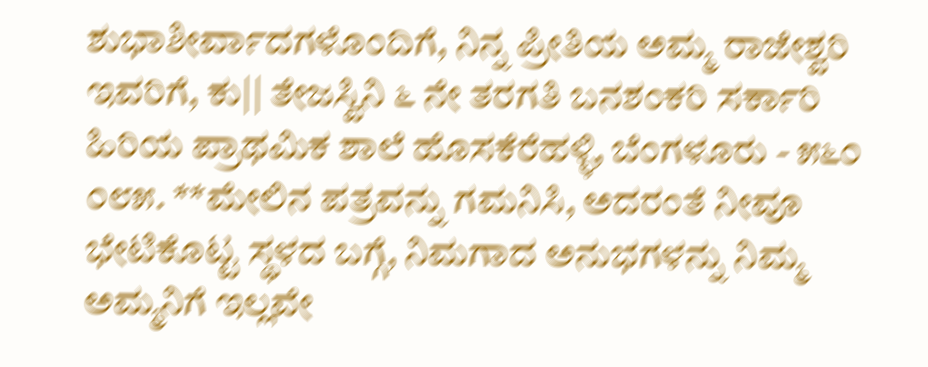ಶುಭಾಶೀರ್ವಾದಗಳೊಂದಿಗೆ, ನಿನ್ನ ಪ್ರೀತಿಯ ಅಮ್ಮ ರಾಜೇಶ್ವರಿ ಇವರಿಗೆ, ಕು|| ತೇಜಸ್ವಿನಿ ೬ ನೇ ತರಗತಿ ಬನಶಂಕರಿ ಸರ್ಕಾರಿ ಹಿರಿಯ ಪ್ರಾಥಮಿಕ ಶಾಲೆ ಹೊಸಕೆರೆಹಳ್ಳಿ, ಬೆಂಗಳೂರು - ೫೬೦ ೦೮೫. **ಮೇಲಿನ ಪತ್ರವನ್ನು ಗಮನಿಸಿ, ಅದರಂತೆ ನೀವೂ ಭೇಟಿಕೊಟ್ಟ ಸ್ಥಳದ ಬಗ್ಗೆ, ನಿಮಗಾದ ಅನುಭಗಳನ್ನು ನಿಮ್ಮ ಅಮ್ಮನಿಗೆ ಇಲ್ಲವೇ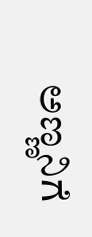ಅಣ್ಣನಿಗೆ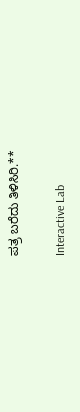ಪತ್ರ ಬರೆದು ತಿಳಿಸಿರಿ.**

Interactive Lab